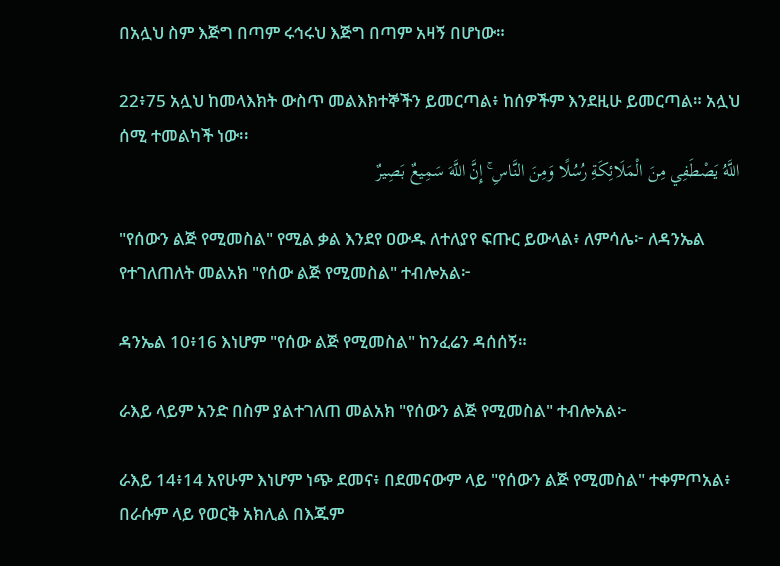በአሏህ ስም እጅግ በጣም ሩኅሩህ እጅግ በጣም አዛኝ በሆነው።

22፥75 አሏህ ከመላእክት ውስጥ መልእክተኞችን ይመርጣል፥ ከሰዎችም እንደዚሁ ይመርጣል። አሏህ ሰሚ ተመልካች ነው፡፡
اللَّهُ يَصْطَفِي مِنَ الْمَلَائِكَةِ رُسُلًا وَمِنَ النَّاسِ ۚ إِنَّ اللَّهَ سَمِيعٌ بَصِيرٌ

"የሰውን ልጅ የሚመስል" የሚል ቃል እንደየ ዐውዱ ለተለያየ ፍጡር ይውላል፥ ለምሳሌ፦ ለዳንኤል የተገለጠለት መልአክ "የሰው ልጅ የሚመስል" ተብሎአል፦

ዳንኤል 10፥16 እነሆም "የሰው ልጅ የሚመስል" ከንፈሬን ዳሰሰኝ።

ራእይ ላይም አንድ በስም ያልተገለጠ መልአክ "የሰውን ልጅ የሚመስል" ተብሎአል፦

ራእይ 14፥14 አየሁም እነሆም ነጭ ደመና፥ በደመናውም ላይ "የሰውን ልጅ የሚመስል" ተቀምጦአል፥ በራሱም ላይ የወርቅ አክሊል በእጁም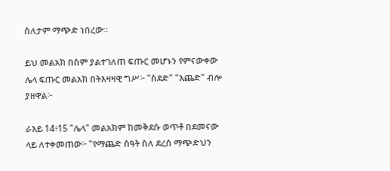ስለታም ማጭድ ነበረው።

ይህ መልአክ በስም ያልተገለጠ ፍጡር መሆኑን የምናውቀው ሌላ ፍጡር መልአክ በትእዛዛዊ ግሥ፦ "ስደድ" "እጨድ" ብሎ ያዘዋል፦

ራእይ 14፥15 "ሌላ" መልአክም ከመቅደሱ ወጥቶ በደመናው ላይ ለተቀመጠው፦ "የማጨድ ሰዓት ስለ ደረሰ ማጭድህን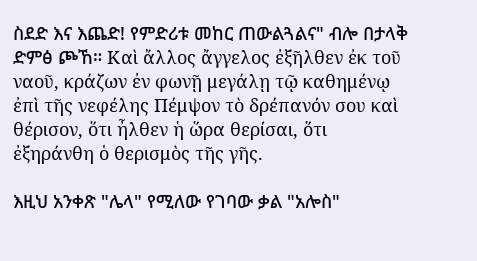ስደድ እና እጨድ! የምድሪቱ መከር ጠውልጓልና" ብሎ በታላቅ ድምፅ ጮኸ። Καὶ ἄλλος ἄγγελος ἐξῆλθεν ἐκ τοῦ ναοῦ, κράζων ἐν φωνῇ μεγάλῃ τῷ καθημένῳ ἐπὶ τῆς νεφέλης Πέμψον τὸ δρέπανόν σου καὶ θέρισον, ὅτι ἦλθεν ἡ ὥρα θερίσαι, ὅτι ἐξηράνθη ὁ θερισμὸς τῆς γῆς.

እዚህ አንቀጽ "ሌላ" የሚለው የገባው ቃል "አሎስ"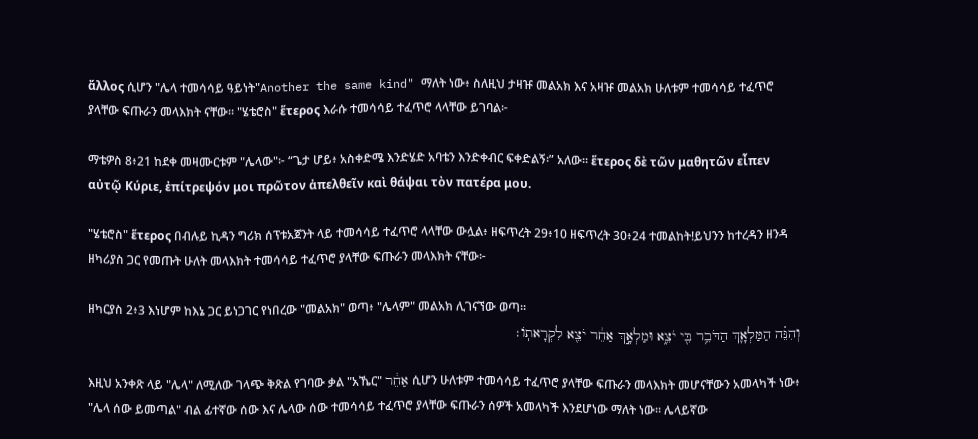ἄλλος ሲሆን "ሌላ ተመሳሳይ ዓይነት"Another the same kind" ማለት ነው፥ ስለዚህ ታዛዡ መልአክ እና አዛዡ መልአክ ሁለቱም ተመሳሳይ ተፈጥሮ ያላቸው ፍጡራን መላእክት ናቸው። "ሄቴሮስ" ἕτερος እራሱ ተመሳሳይ ተፈጥሮ ላላቸው ይገባል፦

ማቴዎስ 8፥21 ከደቀ መዛሙርቱም "ሌላው"፦ “ጌታ ሆይ፥ አስቀድሜ እንድሄድ አባቴን እንድቀብር ፍቀድልኝ፡” አለው። ἕτερος δὲ τῶν μαθητῶν εἶπεν αὐτῷ Κύριε, ἐπίτρεψόν μοι πρῶτον ἀπελθεῖν καὶ θάψαι τὸν πατέρα μου.

"ሄቴሮስ" ἕτερος በብሉይ ኪዳን ግሪክ ሰፕቱአጀንት ላይ ተመሳሳይ ተፈጥሮ ላላቸው ውሏል፥ ዘፍጥረት 29፥10 ዘፍጥረት 30፥24 ተመልከት!ይህንን ከተረዳን ዘንዳ ዘካሪያስ ጋር የመጡት ሁለት መላእክት ተመሳሳይ ተፈጥሮ ያላቸው ፍጡራን መላእክት ናቸው፦

ዘካርያስ 2፥3 እነሆም ከእኔ ጋር ይነጋገር የነበረው "መልአክ" ወጣ፥ "ሌላም" መልአክ ሊገናኘው ወጣ።
וְהִנֵּ֗ה הַמַּלְאָ֛ךְ הַדֹּבֵ֥ר בִּ֖י יֹצֵ֑א וּמַלְאָ֣ךְ אַחֵ֔ר יֹצֵ֖א לִקְרָאתֹֽו׃

እዚህ አንቀጽ ላይ "ሌላ" ለሚለው ገላጭ ቅጽል የገባው ቃል "አኼር" אַחֵ֔ר ሲሆን ሁለቱም ተመሳሳይ ተፈጥሮ ያላቸው ፍጡራን መላእክት መሆናቸውን አመላካች ነው፥ "ሌላ ሰው ይመጣል" ብል ፊተኛው ሰው እና ሌላው ሰው ተመሳሳይ ተፈጥሮ ያላቸው ፍጡራን ሰዎች አመላካች እንደሆነው ማለት ነው። ሌላይኛው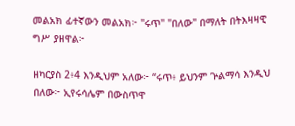መልአክ ፊተኛውን መልአክ፦ "ሩጥ" "በለው" በማለት በትእዛዛዊ ግሥ ያዘዋል፦

ዘካርያስ 2፥4 እንዲህም አለው፦ “ሩጥ፥ ይህንም ጕልማሳ እንዲህ በለው፦ ኢየሩሳሌም በውስጥዋ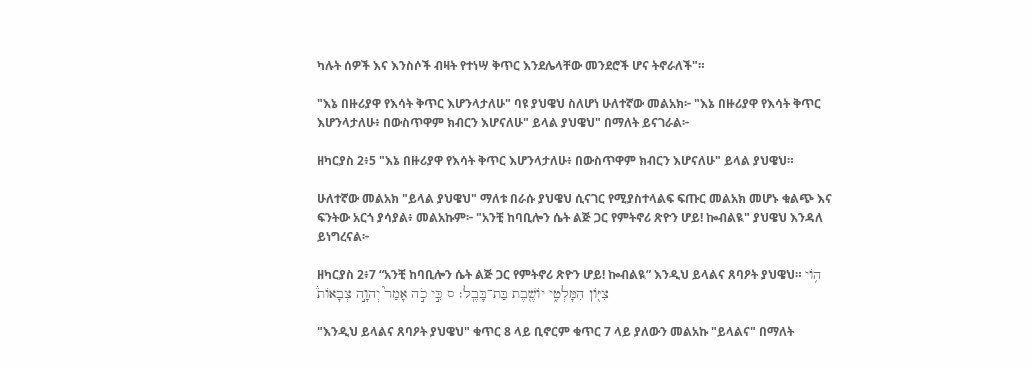ካሉት ሰዎች እና እንስሶች ብዛት የተነሣ ቅጥር እንደሌላቸው መንደሮች ሆና ትኖራለች"።

"እኔ በዙሪያዋ የእሳት ቅጥር እሆንላታለሁ" ባዩ ያህዌህ ስለሆነ ሁለተኛው መልአክ፦ "እኔ በዙሪያዋ የእሳት ቅጥር እሆንላታለሁ፥ በውስጥዋም ክብርን እሆናለሁ" ይላል ያህዌህ" በማለት ይናገራል፦

ዘካርያስ 2፥5 "እኔ በዙሪያዋ የእሳት ቅጥር እሆንላታለሁ፥ በውስጥዋም ክብርን እሆናለሁ" ይላል ያህዌህ።

ሁለተኛው መልአክ "ይላል ያህዌህ" ማለቱ በራሱ ያህዌህ ሲናገር የሚያስተላልፍ ፍጡር መልአክ መሆኑ ቁልጭ እና ፍንትው አርጎ ያሳያል፥ መልአኩም፦ "አንቺ ከባቢሎን ሴት ልጅ ጋር የምትኖሪ ጽዮን ሆይ! ኰብልዪ" ያህዌህ እንዳለ ይነግረናል፦

ዘካርያስ 2፥7 “አንቺ ከባቢሎን ሴት ልጅ ጋር የምትኖሪ ጽዮን ሆይ! ኰብልዪ” እንዲህ ይላልና ጸባዖት ያህዌህ። הֹ֥וי צִיֹּ֖ון הִמָּלְטִ֑י יֹושֶׁ֖בֶת בַּת־בָּבֶֽל׃ ס כִּ֣י כֹ֣ה אָמַר֮ יְהוָ֣ה צְבָאֹות֒

"እንዲህ ይላልና ጸባዖት ያህዌህ" ቁጥር 8 ላይ ቢኖርም ቁጥር 7 ላይ ያለውን መልአኩ "ይላልና" በማለት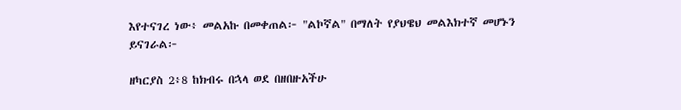እየተናገረ ነው፥ መልአኩ በመቀጠል፦ "ልኮኛል" በማለት የያህዌህ መልእክተኛ መሆኑን ይናገራል፦

ዘካርያስ 2፥8 ከክብሩ በኋላ ወደ በዘበዙአችሁ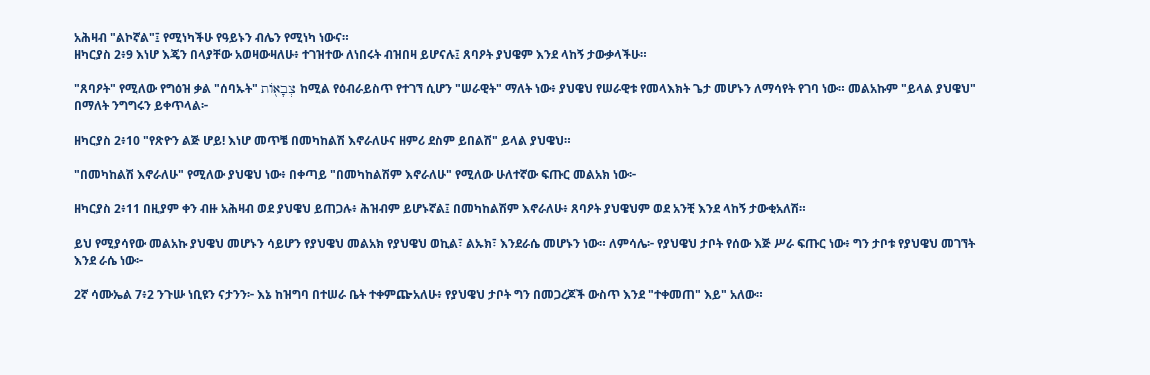አሕዛብ "ልኮኛል"፤ የሚነካችሁ የዓይኑን ብሌን የሚነካ ነውና።
ዘካርያስ 2፥9 እነሆ እጄን በላያቸው አወዛውዛለሁ፥ ተገዝተው ለነበሩት ብዝበዛ ይሆናሉ፤ ጸባዖት ያህዌም እንደ ላከኝ ታውቃላችሁ።

"ጸባዖት" የሚለው የግዕዝ ቃል "ሰባኡት" צְבָא֖וֹת ከሚል የዕብራይስጥ የተገኘ ሲሆን "ሠራዊት" ማለት ነው፥ ያህዌህ የሠራዊቱ የመላእክት ጌታ መሆኑን ለማሳየት የገባ ነው። መልአኩም "ይላል ያህዌህ" በማለት ንግግሩን ይቀጥላል፦

ዘካርያስ 2፥10 "የጽዮን ልጅ ሆይ! እነሆ መጥቼ በመካከልሽ እኖራለሁና ዘምሪ ደስም ይበልሽ" ይላል ያህዌህ።

"በመካከልሽ እኖራለሁ" የሚለው ያህዌህ ነው፥ በቀጣይ "በመካከልሽም እኖራለሁ" የሚለው ሁለተኛው ፍጡር መልአክ ነው፦

ዘካርያስ 2፥11 በዚያም ቀን ብዙ አሕዛብ ወደ ያህዌህ ይጠጋሉ፥ ሕዝብም ይሆኑኛል፤ በመካከልሽም እኖራለሁ፥ ጸባዖት ያህዌህም ወደ አንቺ እንደ ላከኝ ታውቂአለሽ።

ይህ የሚያሳየው መልአኩ ያህዌህ መሆኑን ሳይሆን የያህዌህ መልአክ የያህዌህ ወኪል፣ ልኡክ፣ እንደራሴ መሆኑን ነው። ለምሳሌ፦ የያህዌህ ታቦት የሰው እጅ ሥራ ፍጡር ነው፥ ግን ታቦቱ የያህዌህ መገኘት እንደ ራሴ ነው፦

2ኛ ሳሙኤል 7፥2 ንጉሡ ነቢዩን ናታንን፦ እኔ ከዝግባ በተሠራ ቤት ተቀምጬአለሁ፥ የያህዌህ ታቦት ግን በመጋረጆች ውስጥ እንደ "ተቀመጠ" እይ" አለው።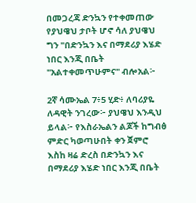በመጋረጃ ድንኳን የተቀመጠው የያህዌህ ታቦት ሆኖ ሳለ ያህዌህ ግን "በድንኳን እና በማደሪያ እሄድ ነበር እንጂ በቤት "አልተቀመጥሁምና" ብሎአል፦

2ኛ ሳሙኤል 7፥5 ሂድ፥ ለባሪያዬ ለዳዊት ንገረው፦ ያህዌህ እንዲህ ይላል፦ የእስራኤልን ልጆች ከግብፅ ምድር ካወጣሁበት ቀን ጀምሮ እስከ ዛሬ ድረስ በድንኳን እና በማደሪያ እሄድ ነበር እንጂ በቤት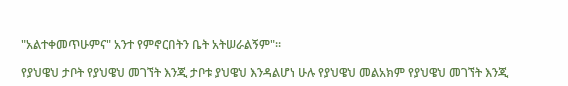"አልተቀመጥሁምና" አንተ የምኖርበትን ቤት አትሠራልኝም"።

የያህዌህ ታቦት የያህዌህ መገኘት እንጂ ታቦቱ ያህዌህ እንዳልሆነ ሁሉ የያህዌህ መልአክም የያህዌህ መገኘት እንጂ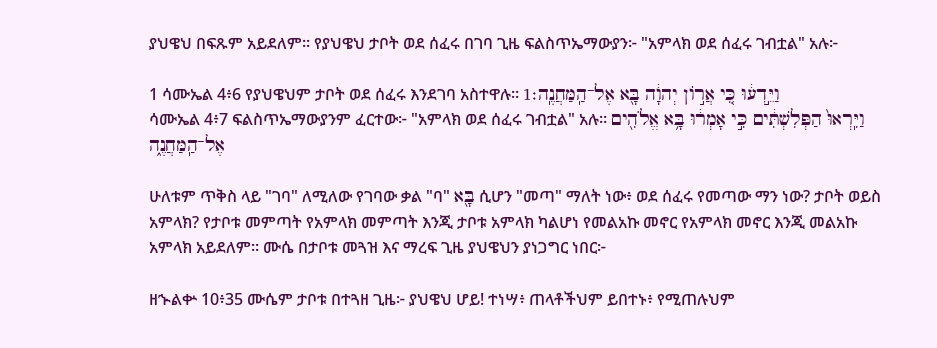ያህዌህ በፍጹም አይደለም። የያህዌህ ታቦት ወደ ሰፈሩ በገባ ጊዜ ፍልስጥኤማውያን፦ "አምላክ ወደ ሰፈሩ ገብቷል" አሉ፦

1 ሳሙኤል 4፥6 የያህዌህም ታቦት ወደ ሰፈሩ እንደገባ አስተዋሉ። וַיֵּ֣דְע֔וּ כִּ֚י אֲרֹ֣ון יְהוָ֔ה בָּ֖א אֶל־הַֽמַּחֲנֶֽה׃1
ሳሙኤል 4፥7 ፍልስጥኤማውያንም ፈርተው፦ "አምላክ ወደ ሰፈሩ ገብቷል" አሉ። וַיִּֽרְאוּ֙ הַפְּלִשְׁתִּ֔ים כִּ֣י אָמְר֔וּ בָּ֥א אֱלֹהִ֖ים אֶל־הַֽמַּחֲנֶ֑ה

ሁለቱም ጥቅስ ላይ "ገባ" ለሚለው የገባው ቃል "ባ" בָּ֖א ሲሆን "መጣ" ማለት ነው፥ ወደ ሰፈሩ የመጣው ማን ነው? ታቦት ወይስ አምላክ? የታቦቱ መምጣት የአምላክ መምጣት እንጂ ታቦቱ አምላክ ካልሆነ የመልአኩ መኖር የአምላክ መኖር እንጂ መልአኩ አምላክ አይደለም። ሙሴ በታቦቱ መጓዝ እና ማረፍ ጊዜ ያህዌህን ያነጋግር ነበር፦

ዘኍልቍ 10፥35 ሙሴም ታቦቱ በተጓዘ ጊዜ፦ ያህዌህ ሆይ! ተነሣ፥ ጠላቶችህም ይበተኑ፥ የሚጠሉህም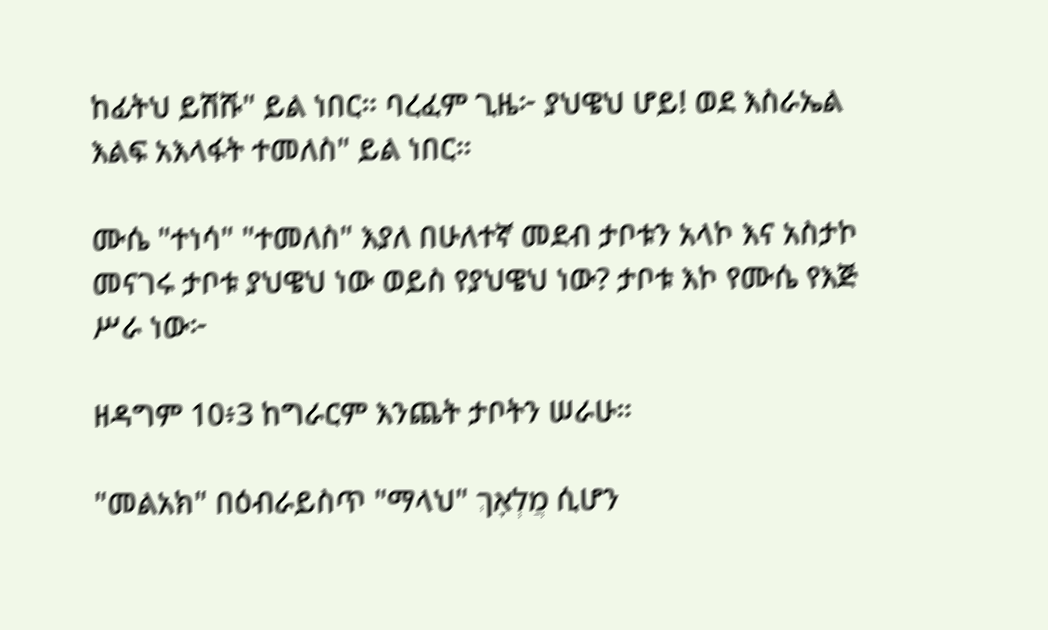ከፊትህ ይሽሹ" ይል ነበር። ባረፈም ጊዜ፦ ያህዌህ ሆይ! ወደ እስራኤል እልፍ አእላፋት ተመለስ" ይል ነበር።

ሙሴ "ተነሳ" "ተመለስ" እያለ በሁለተኛ መደብ ታቦቱን አላኮ እና አስታኮ መናገሩ ታቦቱ ያህዌህ ነው ወይስ የያህዌህ ነው? ታቦቱ እኮ የሙሴ የእጅ ሥራ ነው፦

ዘዳግም 10፥3 ከግራርም እንጨት ታቦትን ሠራሁ።

"መልአክ" በዕብራይስጥ "ማላህ" מֲלְאָךְ ሲሆን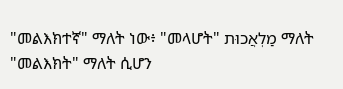"መልእክተኛ" ማለት ነው፥ "መላሆት" מַלְאֲכוּת ማለት "መልእክት" ማለት ሲሆን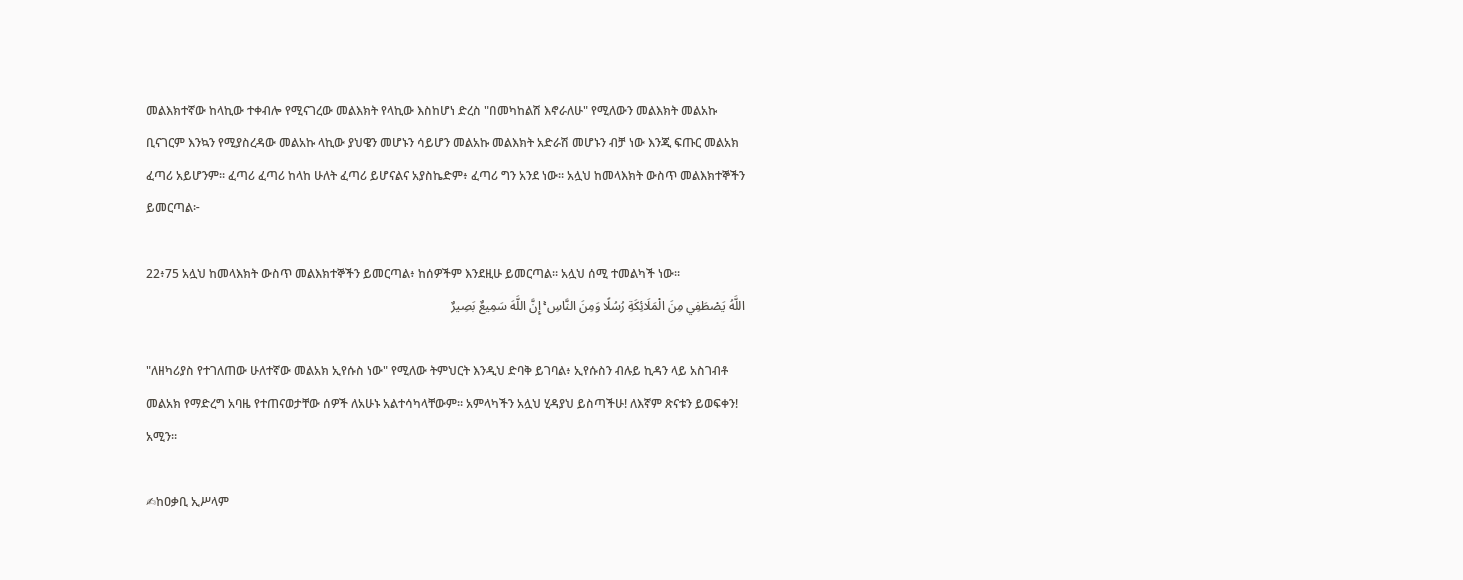መልእክተኛው ከላኪው ተቀብሎ የሚናገረው መልእክት የላኪው እስከሆነ ድረስ "በመካከልሽ እኖራለሁ" የሚለውን መልእክት መልአኩ ቢናገርም እንኳን የሚያስረዳው መልአኩ ላኪው ያህዌን መሆኑን ሳይሆን መልአኩ መልእክት አድራሽ መሆኑን ብቻ ነው እንጂ ፍጡር መልአክ ፈጣሪ አይሆንም። ፈጣሪ ፈጣሪ ከላከ ሁለት ፈጣሪ ይሆናልና አያስኬድም፥ ፈጣሪ ግን አንደ ነው። አሏህ ከመላእክት ውስጥ መልእክተኞችን ይመርጣል፦

22፥75 አሏህ ከመላእክት ውስጥ መልእክተኞችን ይመርጣል፥ ከሰዎችም እንደዚሁ ይመርጣል። አሏህ ሰሚ ተመልካች ነው፡፡
اللَّهُ يَصْطَفِي مِنَ الْمَلَائِكَةِ رُسُلًا وَمِنَ النَّاسِ ۚ إِنَّ اللَّهَ سَمِيعٌ بَصِيرٌ

"ለዘካሪያስ የተገለጠው ሁለተኛው መልአክ ኢየሱስ ነው" የሚለው ትምህርት እንዲህ ድባቅ ይገባል፥ ኢየሱስን ብሉይ ኪዳን ላይ አስገብቶ መልአክ የማድረግ አባዜ የተጠናወታቸው ሰዎች ለአሁኑ አልተሳካላቸውም። አምላካችን አሏህ ሂዳያህ ይስጣችሁ! ለእኛም ጽናቱን ይወፍቀን! አሚን።

✍ከዐቃቢ ኢሥላም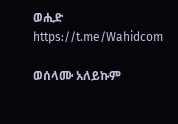ወሒድ
https://t.me/Wahidcom

ወሰላሙ አለይኩም